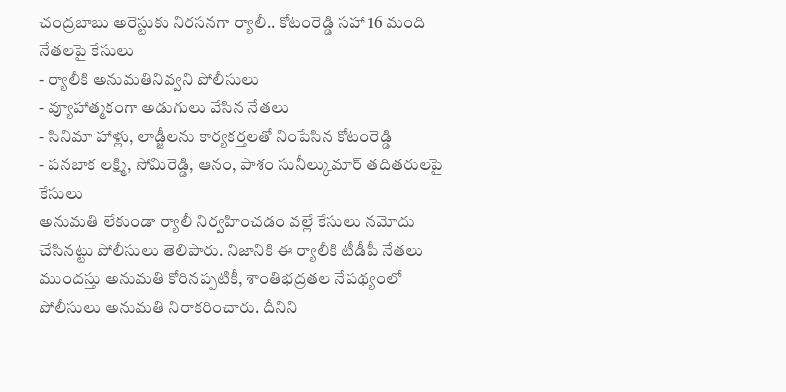చంద్రబాబు అరెస్టుకు నిరసనగా ర్యాలీ.. కోటంరెడ్డి సహా 16 మంది నేతలపై కేసులు
- ర్యాలీకి అనుమతినివ్వని పోలీసులు
- వ్యూహాత్మకంగా అడుగులు వేసిన నేతలు
- సినిమా హాళ్లు, లాడ్జీలను కార్యకర్తలతో నింపేసిన కోటంరెడ్డి
- పనబాక లక్ష్మి, సోమిరెడ్డి, ఆనం, పాశం సునీల్కుమార్ తదితరులపై కేసులు
అనుమతి లేకుండా ర్యాలీ నిర్వహించడం వల్లే కేసులు నమోదు చేసినట్టు పోలీసులు తెలిపారు. నిజానికి ఈ ర్యాలీకి టీడీపీ నేతలు ముందస్తు అనుమతి కోరినప్పటికీ, శాంతిభద్రతల నేపథ్యంలో పోలీసులు అనుమతి నిరాకరించారు. దీనిని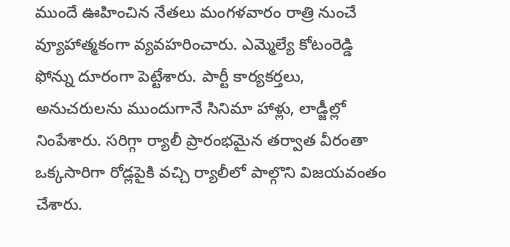ముందే ఊహించిన నేతలు మంగళవారం రాత్రి నుంచే వ్యూహాత్మకంగా వ్యవహరించారు. ఎమ్మెల్యే కోటంరెడ్డి ఫోన్ను దూరంగా పెట్టేశారు. పార్టీ కార్యకర్తలు, అనుచరులను ముందుగానే సినిమా హాళ్లు, లాడ్జీల్లో నింపేశారు. సరిగ్గా ర్యాలీ ప్రారంభమైన తర్వాత వీరంతా ఒక్కసారిగా రోడ్లపైకి వచ్చి ర్యాలీలో పాల్గొని విజయవంతం చేశారు.